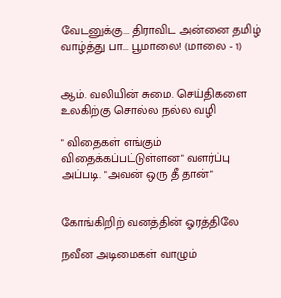வேடனுக்கு... திராவிட அன்னை தமிழ் வாழ்த்து பா... பூமாலை! (மாலை - 1)


ஆம். வலியின் சுமை. செய்திகளை உலகிற்கு சொல்ல நல்ல வழி

" விதைகள் எங்கும் விதைக்கப்பட்டுள்ளன" வளர்ப்பு அப்படி. "அவன் ஒரு தீ தான்"


கோங்கிறிற் வனத்தின் ஓரத்திலே

நவீன அடிமைகள் வாழும்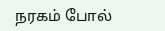நரகம் போல்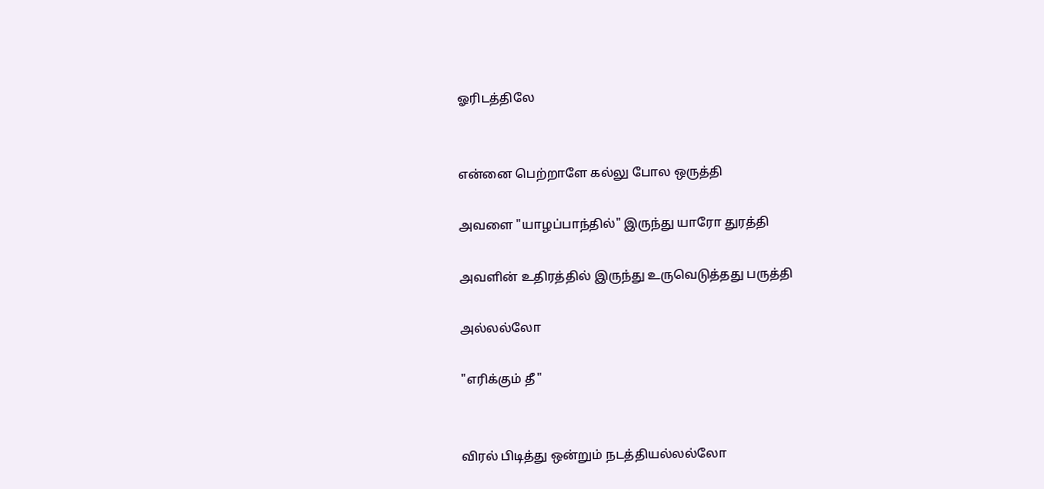ஓரிடத்திலே


என்னை பெற்றாளே கல்லு போல ஒருத்தி

அவளை "யாழப்பாந்தில்" இருந்து யாரோ துரத்தி

அவளின் உதிரத்தில் இருந்து உருவெடுத்தது பருத்தி

அல்லல்லோ

"எரிக்கும் தீ"


விரல் பிடித்து ஒன்றும் நடத்தியல்லல்லோ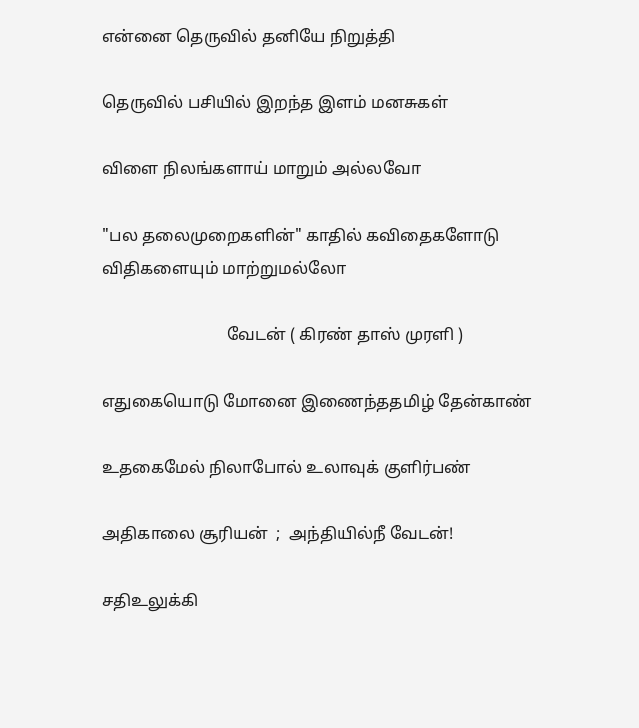என்னை தெருவில் தனியே நிறுத்தி

தெருவில் பசியில் இறந்த இளம் மனசுகள்

விளை நிலங்களாய் மாறும் அல்லவோ

"பல தலைமுறைகளின்" காதில் கவிதைகளோடு விதிகளையும் மாற்றுமல்லோ

                              வேடன் ( கிரண் தாஸ் முரளி )

எதுகையொடு மோனை இணைந்ததமிழ் தேன்காண்

உதகைமேல் நிலாபோல் உலாவுக் குளிர்பண்

அதிகாலை சூரியன்  ;  அந்தியில்நீ வேடன்!

சதிஉலுக்கி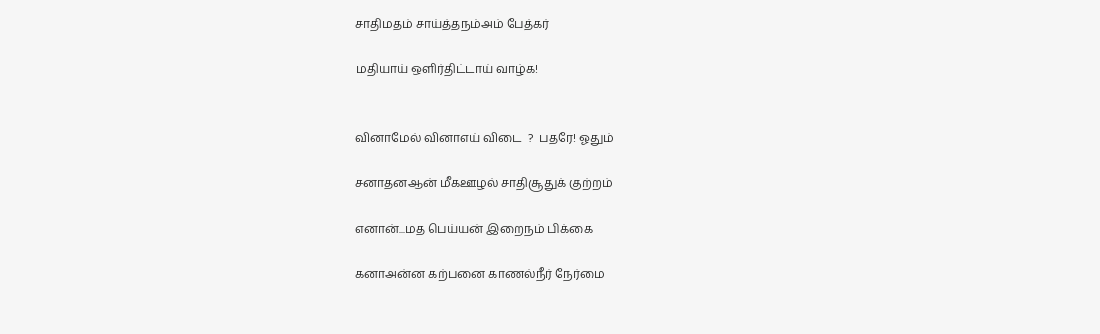சாதிமதம் சாய்த்தநம்அம் பேத்கர்

மதியாய் ஒளிர்திட்டாய் வாழ்க!


வினாமேல் வினாஎய் விடை  ?  பதரே! ஓதும்

சனாதனஆன் மீகஊழல் சாதிசூதுக் குற்றம்

எனான்...மத பெய்யன் இறைநம் பிக்கை

கனாஅன்ன கற்பனை காணல்நீர் நேர்மை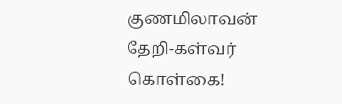குணமிலாவன் தேறி-கள்வர் கொள்கை!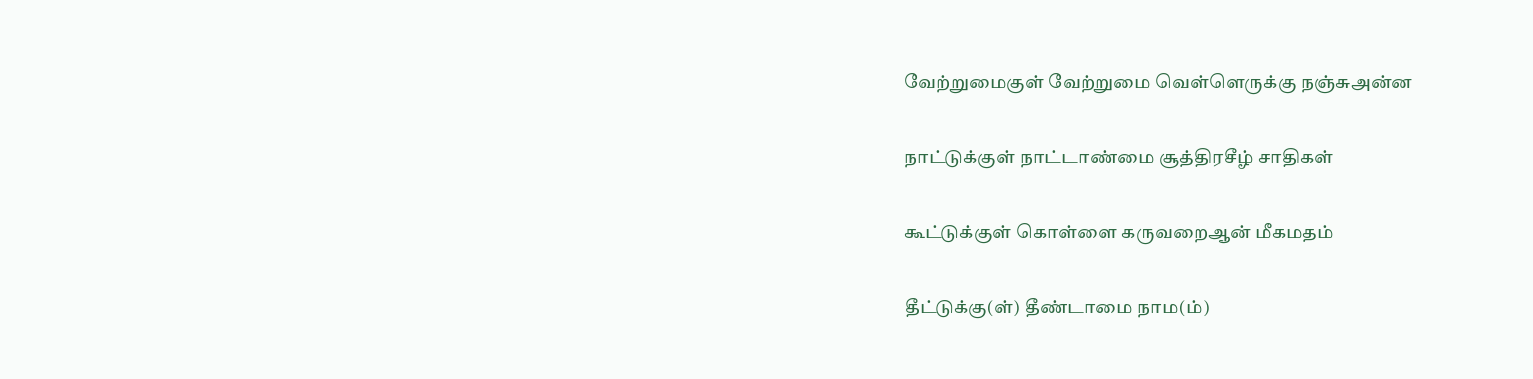வேற்றுமைகுள் வேற்றுமை வெள்ளெருக்கு நஞ்சுஅன்ன

நாட்டுக்குள் நாட்டாண்மை சூத்திரசீழ் சாதிகள்

கூட்டுக்குள் கொள்ளை கருவறைஆன் மீகமதம்

தீட்டுக்கு(ள்) தீண்டாமை நாம(ம்)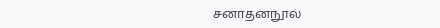சனாதனநூல்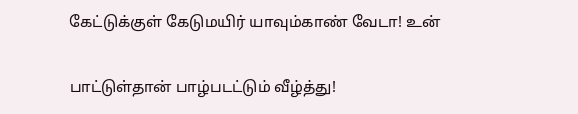கேட்டுக்குள் கேடுமயிர் யாவும்காண் வேடா! உன்

பாட்டுள்தான் பாழ்படட்டும் வீழ்த்து!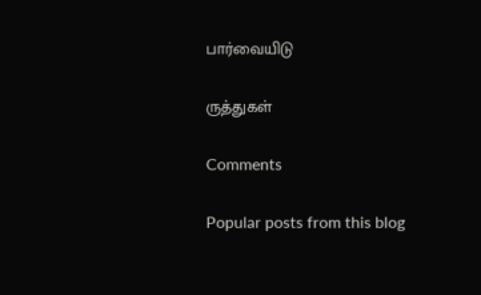பார்வையிடு

ருத்துகள்

Comments

Popular posts from this blog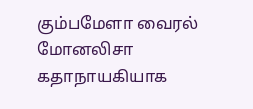கும்பமேளா வைரல் மோனலிசா கதாநாயகியாக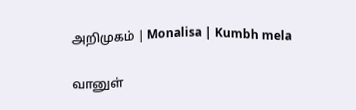அறிமுகம் | Monalisa | Kumbh mela

வானுள்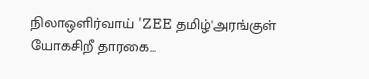நிலாஒளிர்வாய் 'ZEE தமிழ்'அரங்குள் யோகசிறீ தாரகை...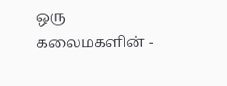ஒரு கலைமகளின் -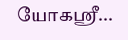யோகஸ்ரீ...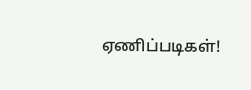ஏணிப்படிகள்!